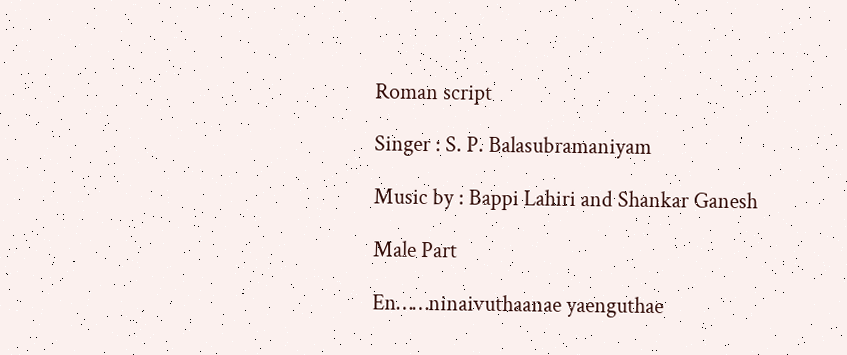Roman script

Singer : S. P. Balasubramaniyam

Music by : Bappi Lahiri and Shankar Ganesh

Male Part

En……ninaivuthaanae yaenguthae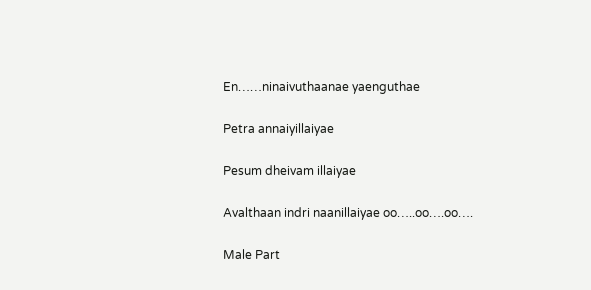En……ninaivuthaanae yaenguthae

Petra annaiyillaiyae

Pesum dheivam illaiyae

Avalthaan indri naanillaiyae oo…..oo….oo….

Male Part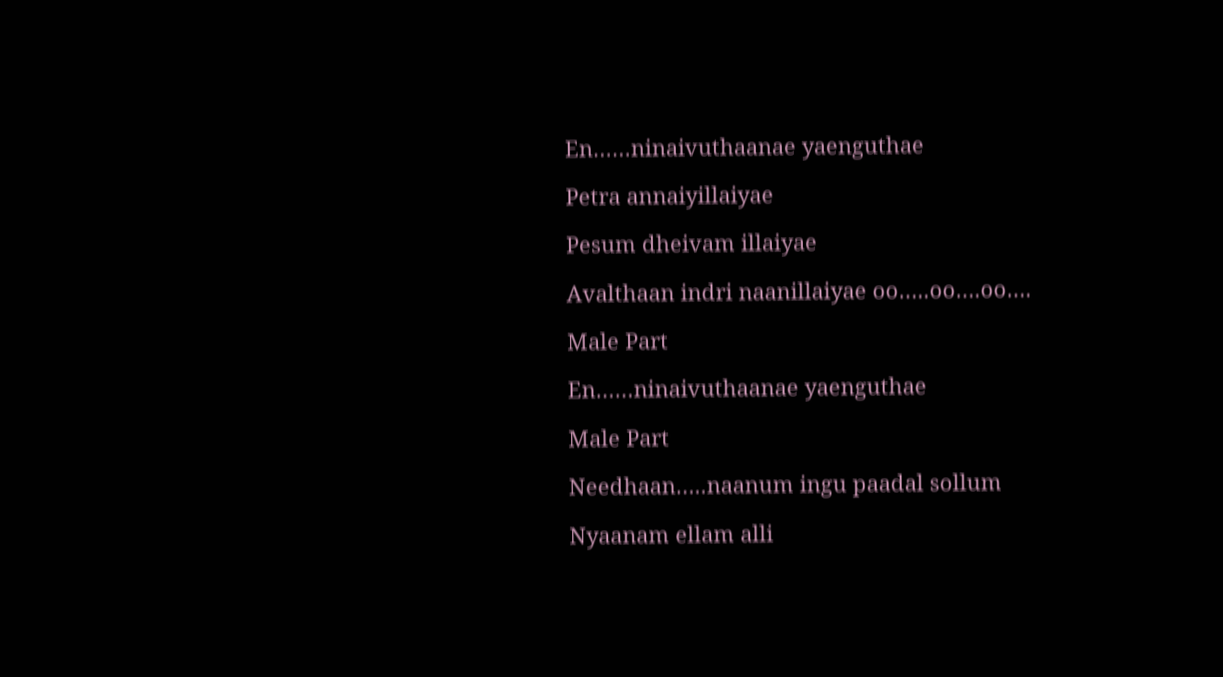En……ninaivuthaanae yaenguthae

Petra annaiyillaiyae

Pesum dheivam illaiyae

Avalthaan indri naanillaiyae oo…..oo….oo….

Male Part

En……ninaivuthaanae yaenguthae

Male Part

Needhaan…..naanum ingu paadal sollum

Nyaanam ellam alli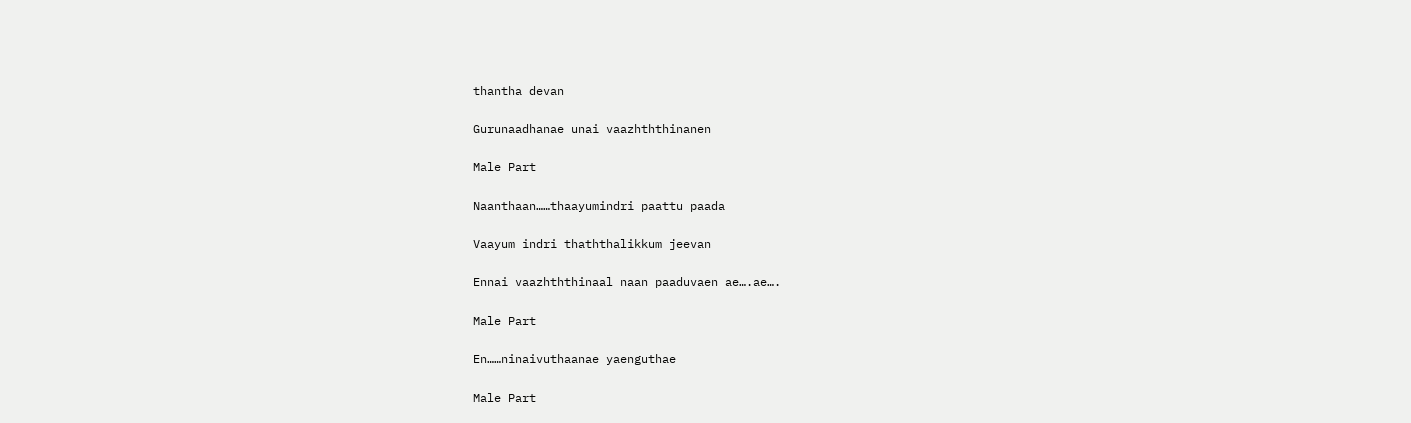thantha devan

Gurunaadhanae unai vaazhththinanen

Male Part

Naanthaan……thaayumindri paattu paada

Vaayum indri thaththalikkum jeevan

Ennai vaazhththinaal naan paaduvaen ae….ae….

Male Part

En……ninaivuthaanae yaenguthae

Male Part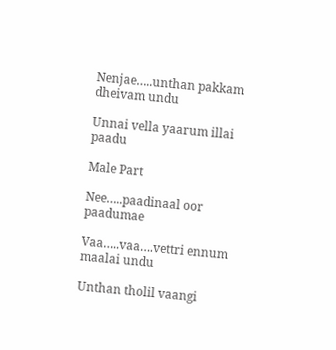Nenjae…..unthan pakkam dheivam undu

Unnai vella yaarum illai paadu

Male Part

Nee…..paadinaal oor paadumae

Vaa…..vaa….vettri ennum maalai undu

Unthan tholil vaangi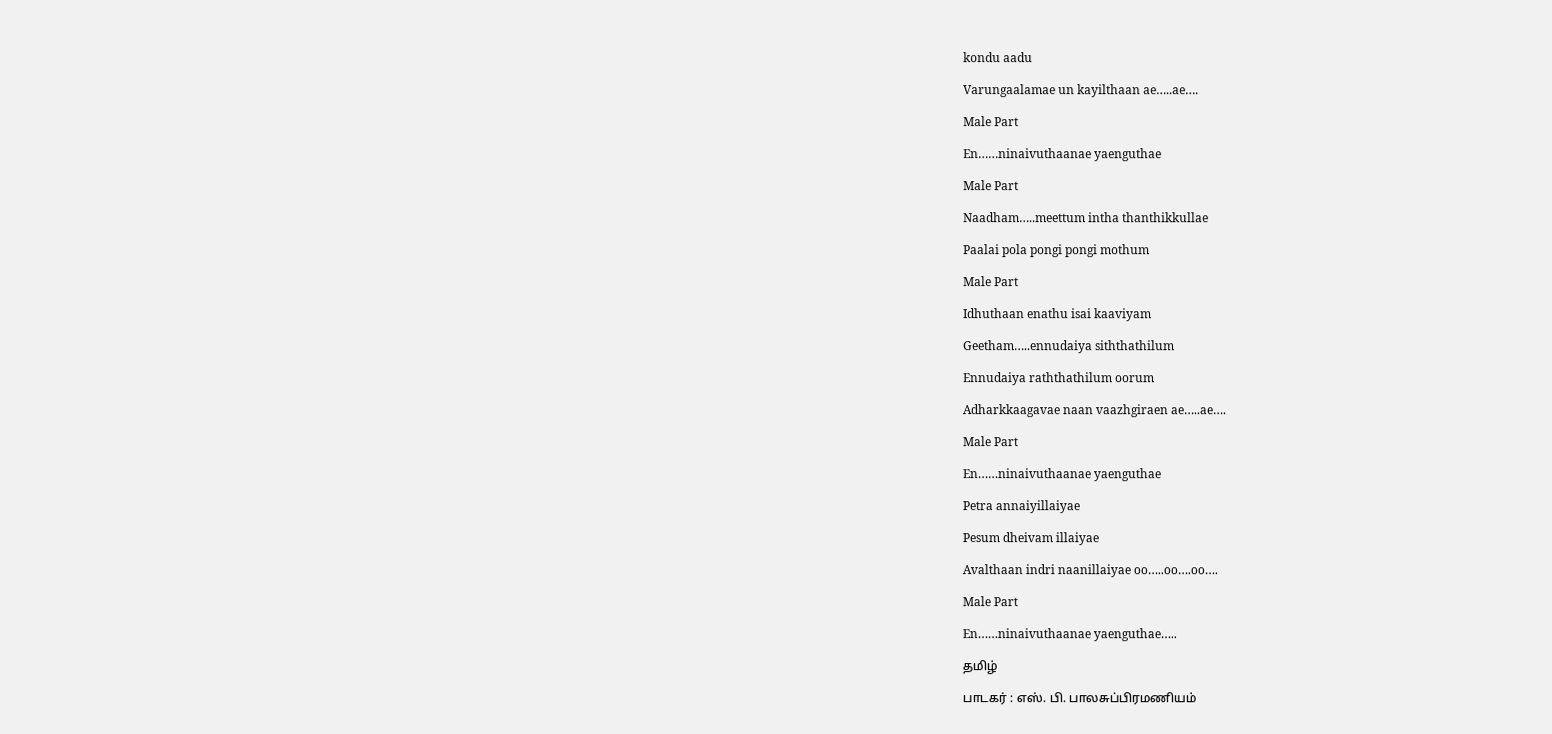kondu aadu

Varungaalamae un kayilthaan ae…..ae….

Male Part

En……ninaivuthaanae yaenguthae

Male Part

Naadham…..meettum intha thanthikkullae

Paalai pola pongi pongi mothum

Male Part

Idhuthaan enathu isai kaaviyam

Geetham…..ennudaiya siththathilum

Ennudaiya raththathilum oorum

Adharkkaagavae naan vaazhgiraen ae…..ae….

Male Part

En……ninaivuthaanae yaenguthae

Petra annaiyillaiyae

Pesum dheivam illaiyae

Avalthaan indri naanillaiyae oo…..oo….oo….

Male Part

En……ninaivuthaanae yaenguthae…..

தமிழ்

பாடகர் : எஸ். பி. பாலசுப்பிரமணியம்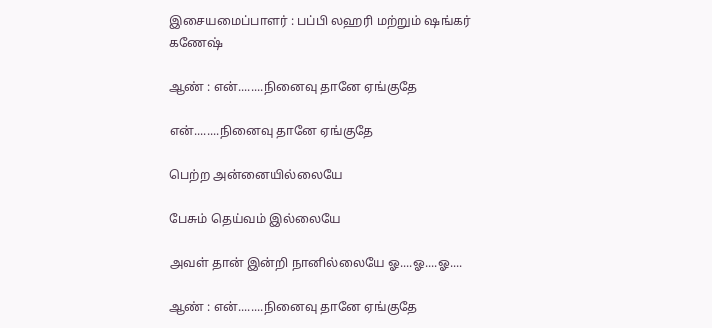இசையமைப்பாளர் : பப்பி லஹரி மற்றும் ஷங்கர் கணேஷ்

ஆண் : என்........நினைவு தானே ஏங்குதே

என்........நினைவு தானே ஏங்குதே

பெற்ற அன்னையில்லையே

பேசும் தெய்வம் இல்லையே

அவள் தான் இன்றி நானில்லையே ஓ....ஓ....ஓ....

ஆண் : என்........நினைவு தானே ஏங்குதே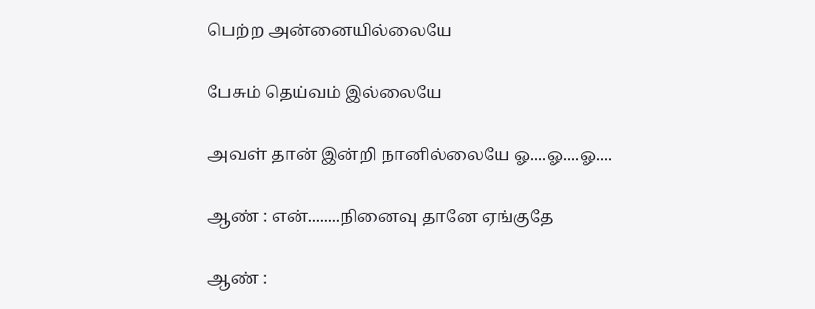பெற்ற அன்னையில்லையே

பேசும் தெய்வம் இல்லையே

அவள் தான் இன்றி நானில்லையே ஓ....ஓ....ஓ....

ஆண் : என்........நினைவு தானே ஏங்குதே

ஆண் :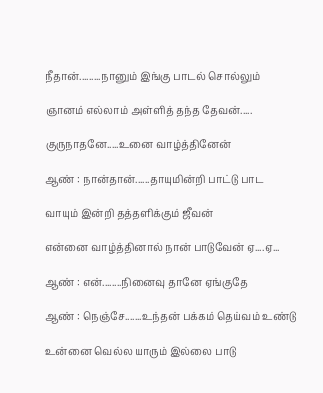நீதான்.........நானும் இங்கு பாடல் சொல்லும்

ஞானம் எல்லாம் அள்ளித் தந்த தேவன்.....

குருநாதனே.....உனை வாழ்த்தினேன்

ஆண் : நான்தான்......தாயுமின்றி பாட்டு பாட

வாயும் இன்றி தத்தளிக்கும் ஜீவன்

என்னை வாழ்த்தினால் நான் பாடுவேன் ஏ....ஏ...

ஆண் : என்........நினைவு தானே ஏங்குதே

ஆண் : நெஞ்சே.......உந்தன் பக்கம் தெய்வம் உண்டு

உன்னை வெல்ல யாரும் இல்லை பாடு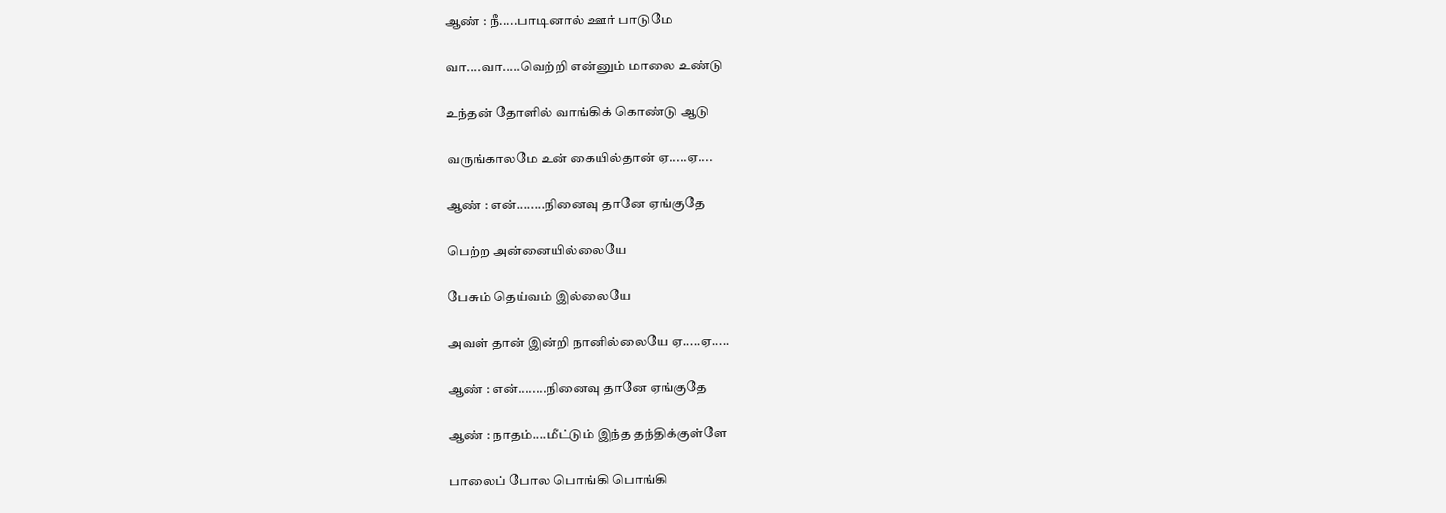ஆண் : நீ.....பாடினால் ஊர் பாடுமே

வா....வா.....வெற்றி என்னும் மாலை உண்டு

உந்தன் தோளில் வாங்கிக் கொண்டு ஆடு

வருங்காலமே உன் கையில்தான் ஏ.....ஏ....

ஆண் : என்........நினைவு தானே ஏங்குதே

பெற்ற அன்னையில்லையே

பேசும் தெய்வம் இல்லையே

அவள் தான் இன்றி நானில்லையே ஏ.....ஏ.....

ஆண் : என்........நினைவு தானே ஏங்குதே

ஆண் : நாதம்....மீட்டும் இந்த தந்திக்குள்ளே

பாலைப் போல பொங்கி பொங்கி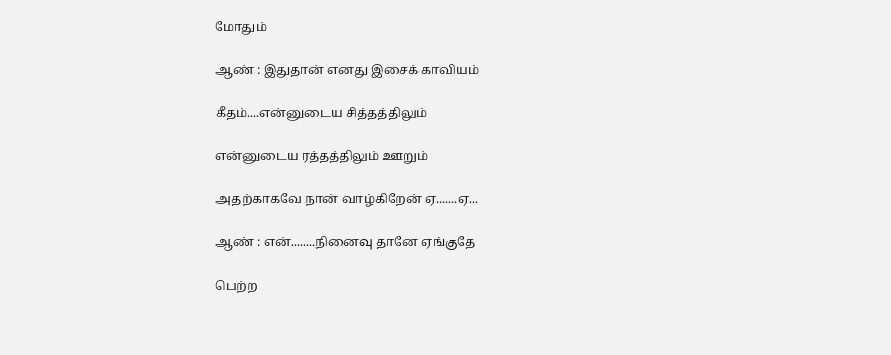மோதும்

ஆண் : இதுதான் எனது இசைக் காவியம்

கீதம்....என்னுடைய சித்தத்திலும்

என்னுடைய ரத்தத்திலும் ஊறும்

அதற்காகவே நான் வாழ்கிறேன் ஏ.......ஏ...

ஆண் : என்........நினைவு தானே ஏங்குதே

பெற்ற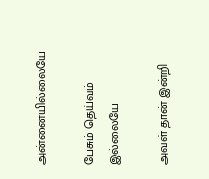அன்னையில்லையே

பேசும் தெய்வம் இல்லையே

அவள் தான் இன்றி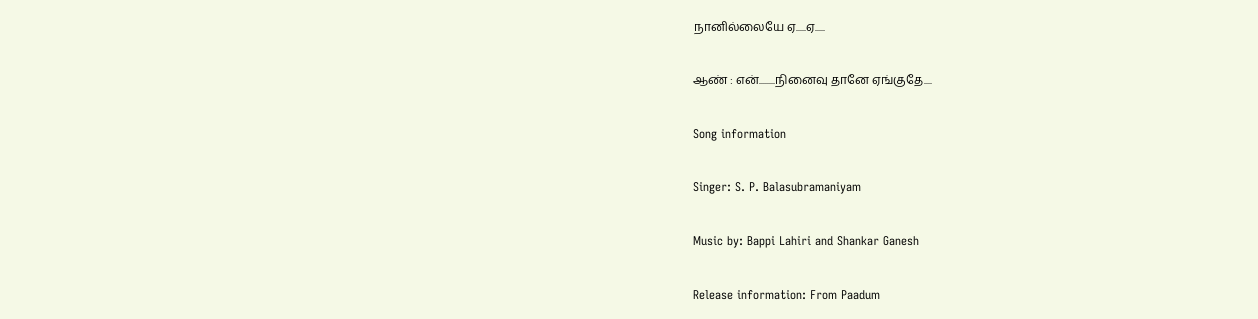நானில்லையே ஏ.....ஏ.....

ஆண் : என்........நினைவு தானே ஏங்குதே....

Song information

Singer: S. P. Balasubramaniyam

Music by: Bappi Lahiri and Shankar Ganesh

Release information: From Paadum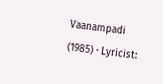Vaanampadi (1985) · Lyricist: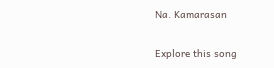Na. Kamarasan

Explore this song